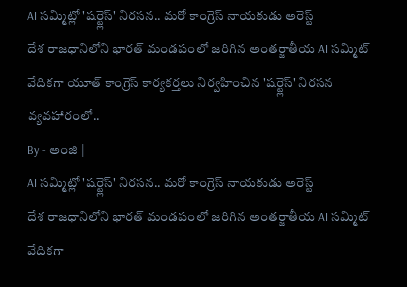AI సమ్మిట్లో 'షర్ట్లెస్' నిరసన.. మరో కాంగ్రెస్ నాయకుడు అరెస్ట్
దేశ రాజధానిలోని భారత్ మండపంలో జరిగిన అంతర్జాతీయ AI సమ్మిట్ వేదికగా యూత్ కాంగ్రెస్ కార్యకర్తలు నిర్వహించిన 'షర్ట్లెస్' నిరసన వ్యవహారంలో..
By - అంజి |
AI సమ్మిట్లో 'షర్ట్లెస్' నిరసన.. మరో కాంగ్రెస్ నాయకుడు అరెస్ట్
దేశ రాజధానిలోని భారత్ మండపంలో జరిగిన అంతర్జాతీయ AI సమ్మిట్ వేదికగా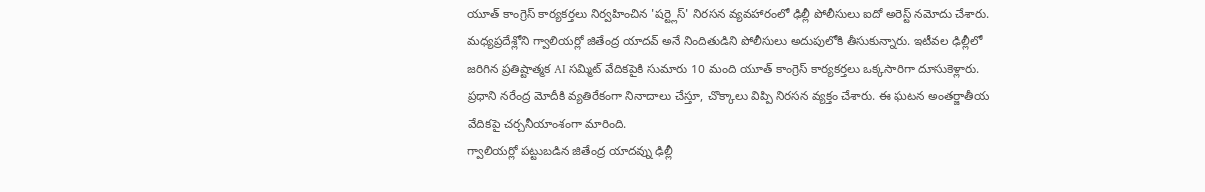యూత్ కాంగ్రెస్ కార్యకర్తలు నిర్వహించిన 'షర్ట్లెస్' నిరసన వ్యవహారంలో ఢిల్లీ పోలీసులు ఐదో అరెస్ట్ నమోదు చేశారు. మధ్యప్రదేశ్లోని గ్వాలియర్లో జితేంద్ర యాదవ్ అనే నిందితుడిని పోలీసులు అదుపులోకి తీసుకున్నారు. ఇటీవల ఢిల్లీలో జరిగిన ప్రతిష్టాత్మక AI సమ్మిట్ వేదికపైకి సుమారు 10 మంది యూత్ కాంగ్రెస్ కార్యకర్తలు ఒక్కసారిగా దూసుకెళ్లారు. ప్రధాని నరేంద్ర మోదీకి వ్యతిరేకంగా నినాదాలు చేస్తూ, చొక్కాలు విప్పి నిరసన వ్యక్తం చేశారు. ఈ ఘటన అంతర్జాతీయ వేదికపై చర్చనీయాంశంగా మారింది.
గ్వాలియర్లో పట్టుబడిన జితేంద్ర యాదవ్ను ఢిల్లీ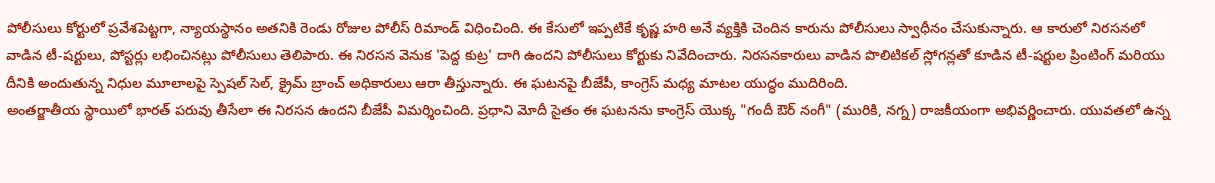పోలీసులు కోర్టులో ప్రవేశపెట్టగా, న్యాయస్థానం అతనికి రెండు రోజుల పోలీస్ రిమాండ్ విధించింది. ఈ కేసులో ఇప్పటికే కృష్ణ హరి అనే వ్యక్తికి చెందిన కారును పోలీసులు స్వాధీనం చేసుకున్నారు. ఆ కారులో నిరసనలో వాడిన టీ-షర్టులు, పోస్టర్లు లభించినట్లు పోలీసులు తెలిపారు. ఈ నిరసన వెనుక 'పెద్ద కుట్ర' దాగి ఉందని పోలీసులు కోర్టుకు నివేదించారు. నిరసనకారులు వాడిన పొలిటికల్ స్లోగన్లతో కూడిన టీ-షర్టుల ప్రింటింగ్ మరియు దీనికి అందుతున్న నిధుల మూలాలపై స్పెషల్ సెల్, క్రైమ్ బ్రాంచ్ అధికారులు ఆరా తీస్తున్నారు. ఈ ఘటనపై బీజేపీ, కాంగ్రెస్ మధ్య మాటల యుద్ధం ముదిరింది.
అంతర్జాతీయ స్థాయిలో భారత్ పరువు తీసేలా ఈ నిరసన ఉందని బీజేపీ విమర్శించింది. ప్రధాని మోదీ సైతం ఈ ఘటనను కాంగ్రెస్ యొక్క "గందీ ఔర్ నంగీ" (మురికి, నగ్న) రాజకీయంగా అభివర్ణించారు. యువతలో ఉన్న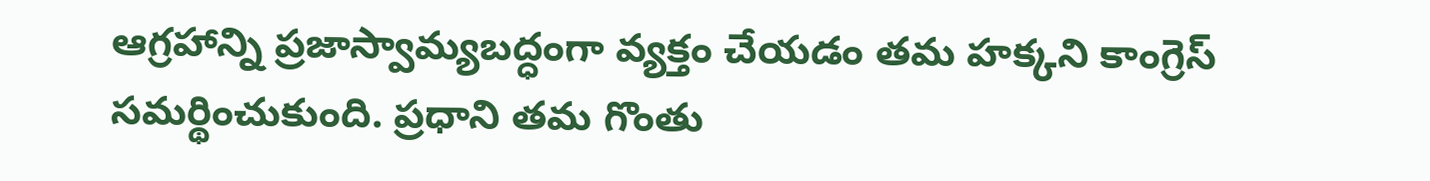ఆగ్రహాన్ని ప్రజాస్వామ్యబద్ధంగా వ్యక్తం చేయడం తమ హక్కని కాంగ్రెస్ సమర్థించుకుంది. ప్రధాని తమ గొంతు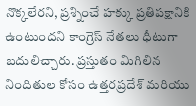నొక్కలేరని, ప్రశ్నించే హక్కు ప్రతిపక్షానికి ఉంటుందని కాంగ్రెస్ నేతలు ధీటుగా బదులిచ్చారు. ప్రస్తుతం మిగిలిన నిందితుల కోసం ఉత్తరప్రదేశ్ మరియు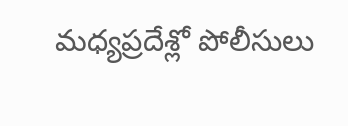మధ్యప్రదేశ్లో పోలీసులు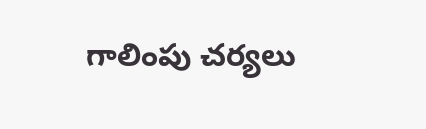గాలింపు చర్యలు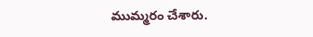ముమ్మరం చేశారు.